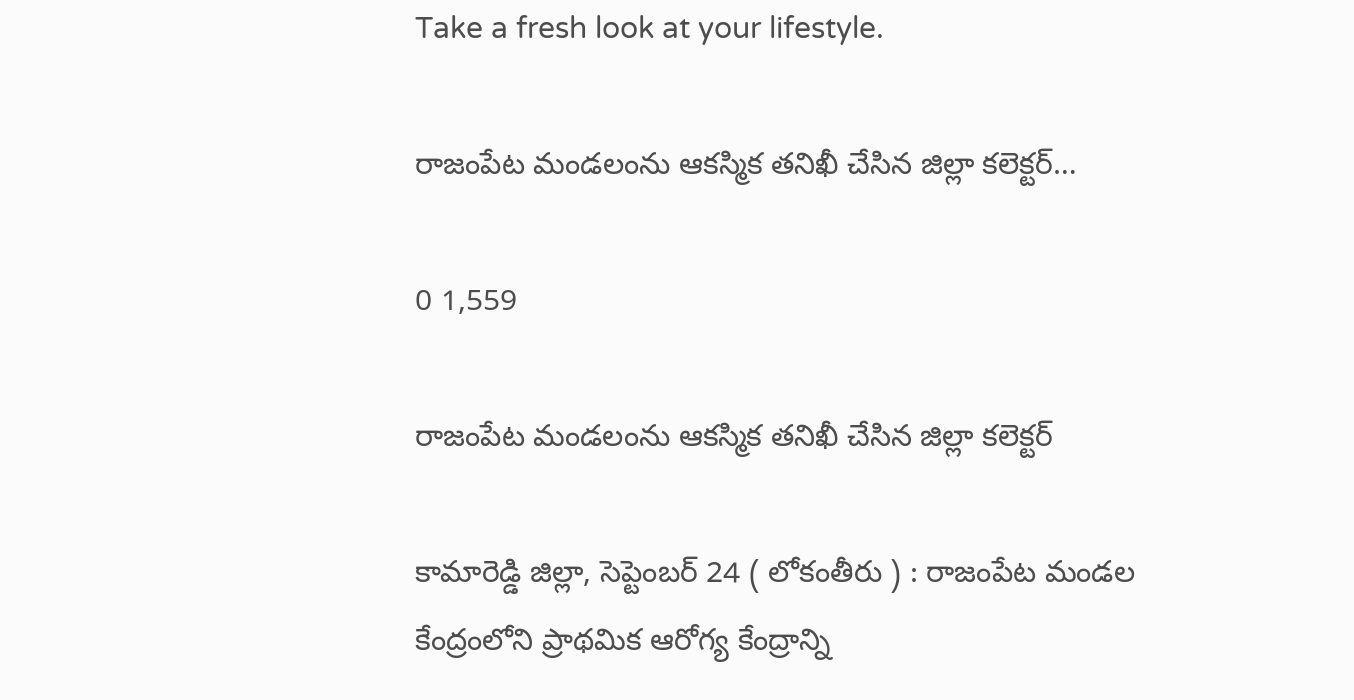Take a fresh look at your lifestyle.

రాజంపేట మండలంను ఆకస్మిక తనిఖీ చేసిన జిల్లా కలెక్టర్…

0 1,559

రాజంపేట మండలంను ఆకస్మిక తనిఖీ చేసిన జిల్లా కలెక్టర్

కామారెడ్డి జిల్లా, సెప్టెంబర్ 24 ( లోకంతీరు ) : రాజంపేట మండల కేంద్రంలోని ప్రాథమిక ఆరోగ్య కేంద్రాన్ని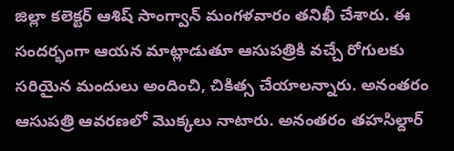జిల్లా కలెక్టర్ ఆశిష్ సాంగ్వాన్ మంగళవారం తనిఖీ చేశారు. ఈ సందర్భంగా ఆయన మాట్లాడుతూ ఆసుపత్రికి వచ్చే రోగులకు సరియైన మందులు అందించి, చికిత్స చేయాలన్నారు. అనంతరం ఆసుపత్రి ఆవరణలో మొక్కలు నాటారు. అనంతరం తహసిల్దార్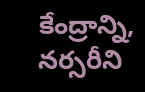కేంద్రాన్ని, నర్సరీని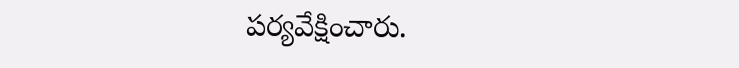పర్యవేక్షించారు.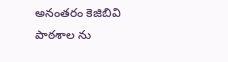అనంతరం కెజిబివి పాఠశాల ను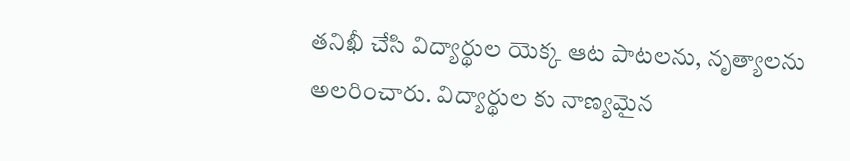తనిఖీ చేసి విద్యార్థుల యెక్క ఆట పాటలను, నృత్యాలను అలరించారు. విద్యార్థుల కు నాణ్యమైన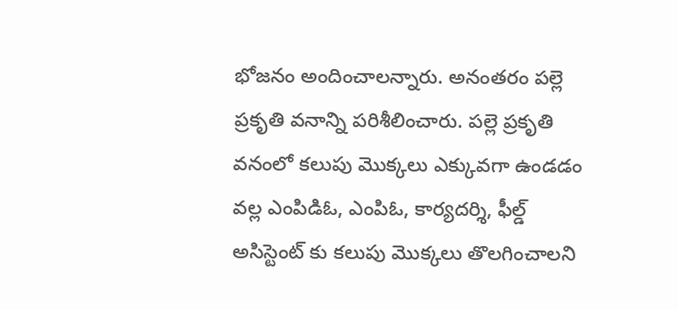భోజనం అందించాలన్నారు. అనంతరం పల్లె ప్రకృతి వనాన్ని పరిశీలించారు. పల్లె ప్రకృతి వనంలో కలుపు మొక్కలు ఎక్కువగా ఉండడం వల్ల ఎంపిడిఓ, ఎంపిఓ, కార్యదర్శి, ఫీల్డ్ అసిస్టెంట్ కు కలుపు మొక్కలు తొలగించాలని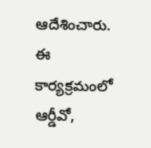ఆదేశించారు. ఈ కార్యక్రమంలో ఆర్డీవో,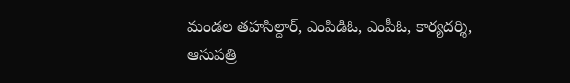మండల తహసిల్దార్, ఎంపిడిఓ, ఎంపీఓ, కార్యదర్శి, ఆసుపత్రి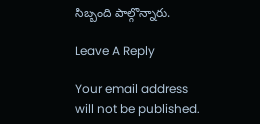సిబ్బంది పాల్గొన్నారు.

Leave A Reply

Your email address will not be published.